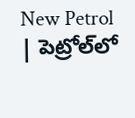New Petrol | పెట్రోల్‌లో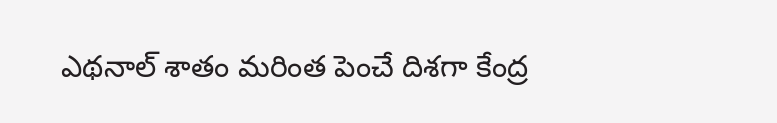ఎథనాల్‌ శాతం మరింత పెంచే దిశగా కేంద్ర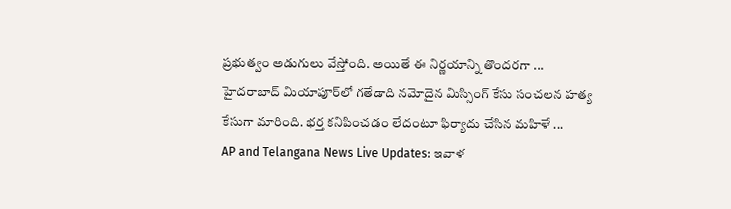ప్రభుత్వం అడుగులు వేస్తోంది. అయితే ఈ నిర్ణయాన్ని తొందరగా ...
హైదరాబాద్ మియాపూర్‌లో గతేడాది నమోదైన మిస్సింగ్ కేసు సంచలన హత్య కేసుగా మారింది. భర్త కనిపించడం లేదంటూ ఫిర్యాదు చేసిన మహిళే ...
AP and Telangana News Live Updates: ఇవాళ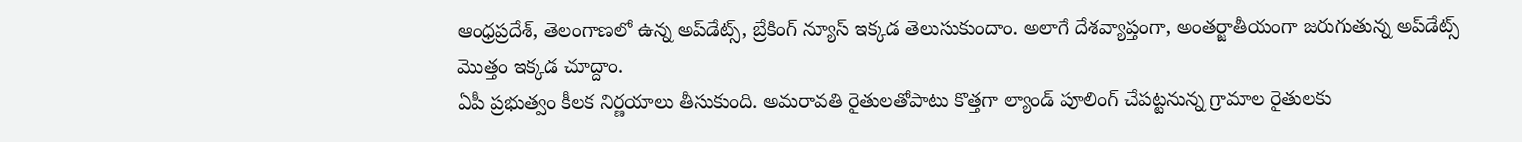ఆంధ్రప్రదేశ్, తెలంగాణలో ఉన్న అప్‌డేట్స్, బ్రేకింగ్ న్యూస్ ఇక్కడ తెలుసుకుందాం. అలాగే దేశవ్యాప్తంగా, అంతర్జాతీయంగా జరుగుతున్న అప్‌డేట్స్ మొత్తం ఇక్కడ చూద్దాం.
ఏపీ ప్రభుత్వం కీలక నిర్ణయాలు తీసుకుంది. అమరావతి రైతులతోపాటు కొత్తగా ల్యాండ్ పూలింగ్ చేపట్టనున్న గ్రామాల రైతులకు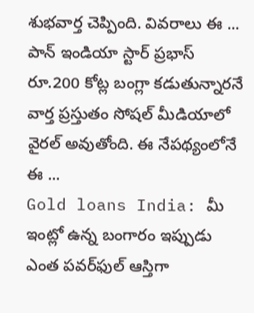శుభవార్త చెప్పింది. వివరాలు ఈ ...
పాన్ ఇండియా స్టార్ ప్రభాస్ రూ.200 కోట్ల బంగ్లా కడుతున్నారనే వార్త ప్రస్తుతం సోషల్ మీడియాలో వైరల్ అవుతోంది. ఈ నేపథ్యంలోనే ఈ ...
Gold loans India: మీ ఇంట్లో ఉన్న బంగారం ఇప్పుడు ఎంత పవర్‌ఫుల్ ఆస్తిగా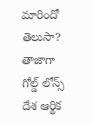మారిందో తెలుసా? తాజాగా గోల్డ్ లోన్స్ దేశ ఆర్థిక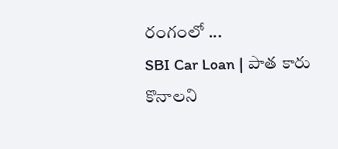రంగంలో ...
SBI Car Loan | పాత కారు కొనాలని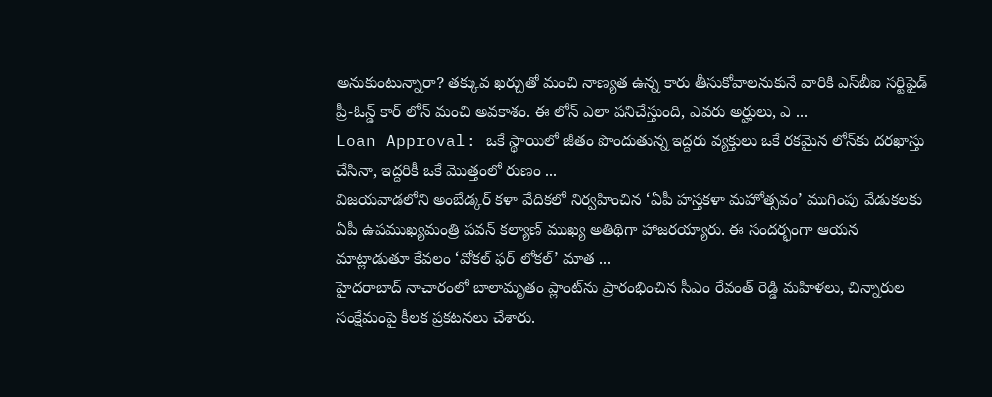అనుకుంటున్నారా? తక్కువ ఖర్చుతో మంచి నాణ్యత ఉన్న కారు తీసుకోవాలనుకునే వారికి ఎస్‌బీఐ సర్టిఫైడ్ ప్రీ-ఓన్డ్ కార్ లోన్ మంచి అవకాశం. ఈ లోన్ ఎలా పనిచేస్తుంది, ఎవరు అర్హులు, ఎ ...
Loan Approval: ఒకే స్థాయిలో జీతం పొందుతున్న ఇద్దరు వ్యక్తులు ఒకే రకమైన లోన్‌కు దరఖాస్తు చేసినా, ఇద్దరికీ ఒకే మొత్తంలో రుణం ...
విజయవాడలోని అంబేడ్కర్‌ కళా వేదికలో నిర్వహించిన ‘ఏపీ హస్తకళా మహోత్సవం’ ముగింపు వేడుకలకు ఏపీ ఉపముఖ్యమంత్రి పవన్‌ కల్యాణ్‌ ముఖ్య అతిథిగా హాజరయ్యారు. ఈ సందర్భంగా ఆయన మాట్లాడుతూ కేవలం ‘వోకల్ ఫర్ లోకల్’ మాత ...
హైదరాబాద్ నాచారంలో బాలామృతం ప్లాంట్‌ను ప్రారంభించిన సీఎం రేవంత్ రెడ్డి మహిళలు, చిన్నారుల సంక్షేమంపై కీలక ప్రకటనలు చేశారు.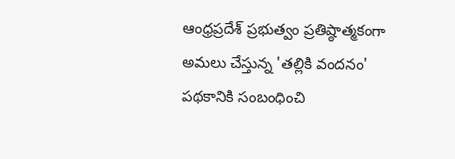ఆంధ్రప్రదేశ్ ప్రభుత్వం ప్రతిష్ఠాత్మకంగా అమలు చేస్తున్న 'తల్లికి వందనం' పథకానికి సంబంధించి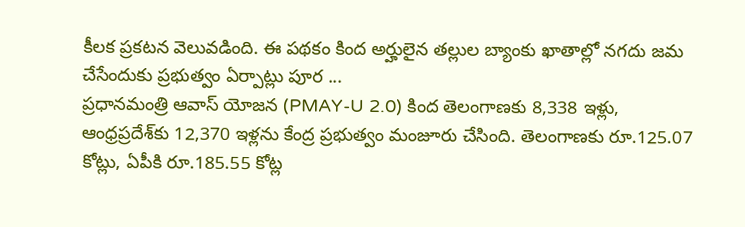కీలక ప్రకటన వెలువడింది. ఈ పథకం కింద అర్హులైన తల్లుల బ్యాంకు ఖాతాల్లో నగదు జమ చేసేందుకు ప్రభుత్వం ఏర్పాట్లు పూర ...
ప్రధానమంత్రి ఆవాస్ యోజన (PMAY-U 2.0) కింద తెలంగాణకు 8,338 ఇళ్లు, ఆంధ్రప్రదేశ్‌కు 12,370 ఇళ్లను కేంద్ర ప్రభుత్వం మంజూరు చేసింది. తెలంగాణకు రూ.125.07 కోట్లు, ఏపీకి రూ.185.55 కోట్ల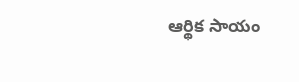ఆర్థిక సాయం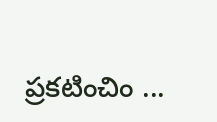ప్రకటించిం ...